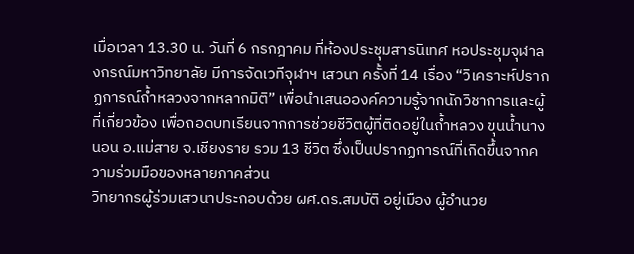เมื่อเวลา 13.30 น. วันที่ 6 กรกฎาคม ที่ห้องประชุมสารนิเทศ หอประชุมจุฬาลงกรณ์มหาวิทยาลัย มีการจัดเวทีจุฬาฯ เสวนา ครั้งที่ 14 เรื่อง “วิเคราะห์ปรากฏการณ์ถ้ำหลวงจากหลากมิติ” เพื่อนำเสนอองค์ความรู้จากนักวิชาการและผู้ที่เกี่ยวข้อง เพื่อถอดบทเรียนจากการช่วยชีวิตผู้ที่ติดอยู่ในถ้ำหลวง ขุนน้ำนางนอน อ.แม่สาย จ.เชียงราย รวม 13 ชีวิต ซึ่งเป็นปรากฏการณ์ที่เกิดขึ้นจากความร่วมมือของหลายภาคส่วน
วิทยากรผู้ร่วมเสวนาประกอบด้วย ผศ.ดร.สมบัติ อยู่เมือง ผู้อำนวย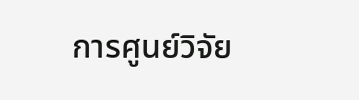การศูนย์วิจัย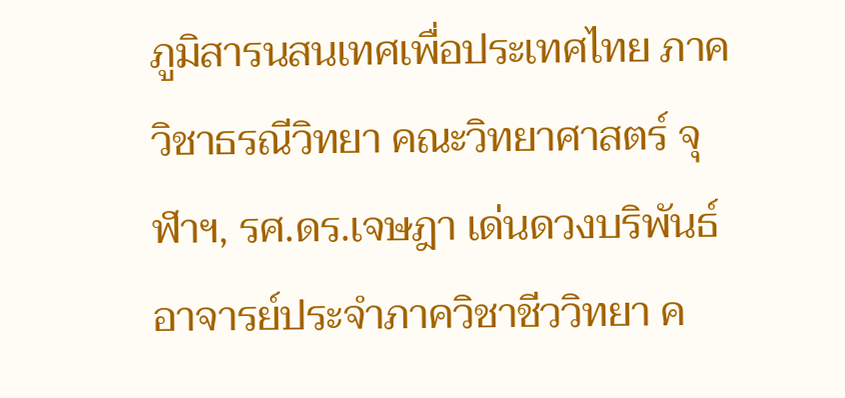ภูมิสารนสนเทศเพื่อประเทศไทย ภาควิชาธรณีวิทยา คณะวิทยาศาสตร์ จุฬาฯ, รศ.ดร.เจษฎา เด่นดวงบริพันธ์ อาจารย์ประจำภาควิชาชีววิทยา ค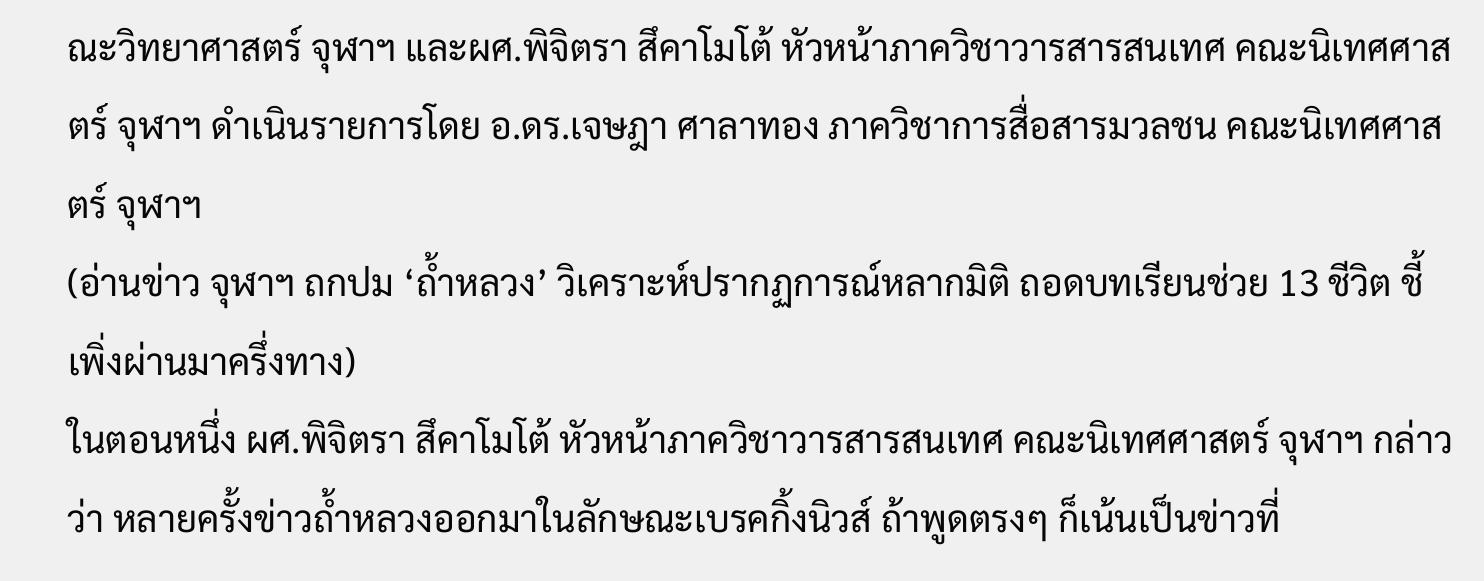ณะวิทยาศาสตร์ จุฬาฯ และผศ.พิจิตรา สึคาโมโต้ หัวหน้าภาควิชาวารสารสนเทศ คณะนิเทศศาสตร์ จุฬาฯ ดำเนินรายการโดย อ.ดร.เจษฎา ศาลาทอง ภาควิชาการสื่อสารมวลชน คณะนิเทศศาสตร์ จุฬาฯ
(อ่านข่าว จุฬาฯ ถกปม ‘ถ้ำหลวง’ วิเคราะห์ปรากฏการณ์หลากมิติ ถอดบทเรียนช่วย 13 ชีวิต ชี้เพิ่งผ่านมาครึ่งทาง)
ในตอนหนึ่ง ผศ.พิจิตรา สึคาโมโต้ หัวหน้าภาควิชาวารสารสนเทศ คณะนิเทศศาสตร์ จุฬาฯ กล่าวว่า หลายครั้งข่าวถ้ำหลวงออกมาในลักษณะเบรคกิ้งนิวส์ ถ้าพูดตรงๆ ก็เน้นเป็นข่าวที่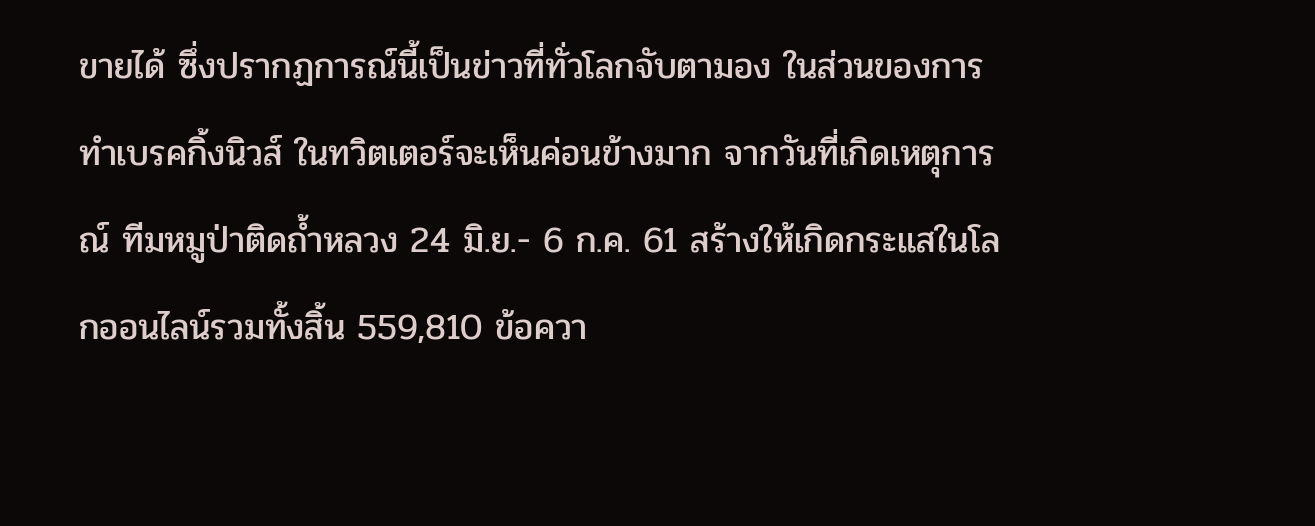ขายได้ ซึ่งปรากฏการณ์นี้เป็นข่าวที่ทั่วโลกจับตามอง ในส่วนของการทำเบรคกิ้งนิวส์ ในทวิตเตอร์จะเห็นค่อนข้างมาก จากวันที่เกิดเหตุการณ์ ทีมหมูป่าติดถ้ำหลวง 24 มิ.ย.- 6 ก.ค. 61 สร้างให้เกิดกระแสในโลกออนไลน์รวมทั้งสิ้น 559,810 ข้อควา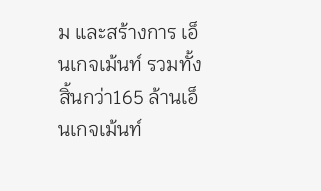ม และสร้างการ เอ็นเกจเม้นท์ รวมทั้งสิ้นกว่า165 ล้านเอ็นเกจเม้นท์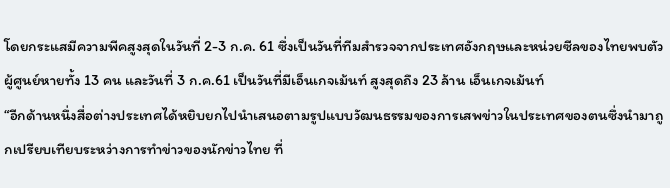โดยกระแสมีความพีคสูงสุดในวันที่ 2-3 ก.ค. 61 ซึ่งเป็นวันที่ทีมสำรวจจากประเทศอังกฤษและหน่วยซีลของไทยพบตัวผู้ศูนย์หายทั้ง 13 คน และวันที่ 3 ก.ค.61 เป็นวันที่มีเอ็นเกจเม้นท์ สูงสุดถึง 23 ล้าน เอ็นเกจเม้นท์
“อีกด้านหนึ่งสื่อต่างประเทศได้หยิบยกไปนำเสนอตามรูปแบบวัฒนธรรมของการเสพข่าวในประเทศของตนซึ่งนำมาถูกเปรียบเทียบระหว่างการทำข่าวของนักข่าวไทย ที่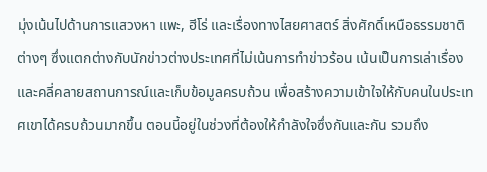มุ่งเน้นไปด้านการแสวงหา แพะ, ฮีโร่ และเรื่องทางไสยศาสตร์ สิ่งศักดิ์เหนือธรรมชาติต่างๆ ซึ่งแตกต่างกับนักข่าวต่างประเทศที่ไม่เน้นการทำข่าวร้อน เน้นเป็นการเล่าเรื่องและคลี่คลายสถานการณ์และเก็บข้อมูลครบถ้วน เพื่อสร้างความเข้าใจให้กับคนในประเทศเขาได้ครบถ้วนมากขึ้น ตอนนี้อยู่ในช่วงที่ต้องให้กำลังใจซึ่งกันและกัน รวมถึง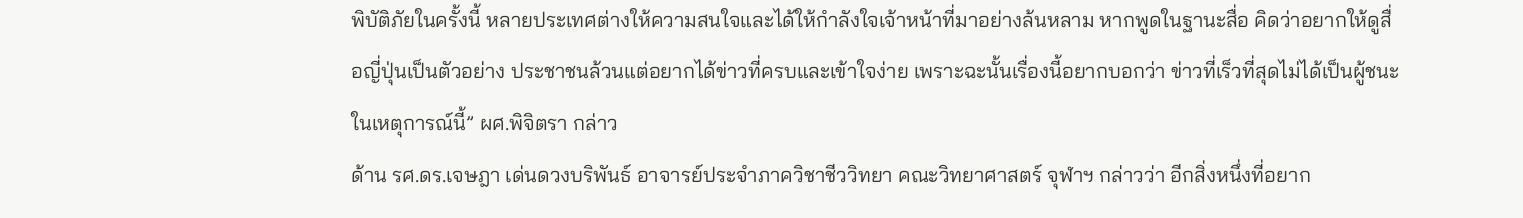พิบัติภัยในครั้งนี้ หลายประเทศต่างให้ความสนใจและได้ให้กำลังใจเจ้าหน้าที่มาอย่างล้นหลาม หากพูดในฐานะสื่อ คิดว่าอยากให้ดูสื่อญี่ปุ่นเป็นตัวอย่าง ประชาชนล้วนแต่อยากได้ข่าวที่ครบและเข้าใจง่าย เพราะฉะนั้นเรื่องนี้อยากบอกว่า ข่าวที่เร็วที่สุดไม่ได้เป็นผู้ชนะในเหตุการณ์นี้” ผศ.พิจิตรา กล่าว
ด้าน รศ.ดร.เจษฎา เด่นดวงบริพันธ์ อาจารย์ประจำภาควิชาชีววิทยา คณะวิทยาศาสตร์ จุฬาฯ กล่าวว่า อีกสิ่งหนึ่งที่อยาก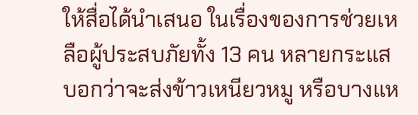ให้สื่อได้นำเสนอ ในเรื่องของการช่วยเหลือผู้ประสบภัยทั้ง 13 คน หลายกระแสบอกว่าจะส่งข้าวเหนียวหมู หรือบางแห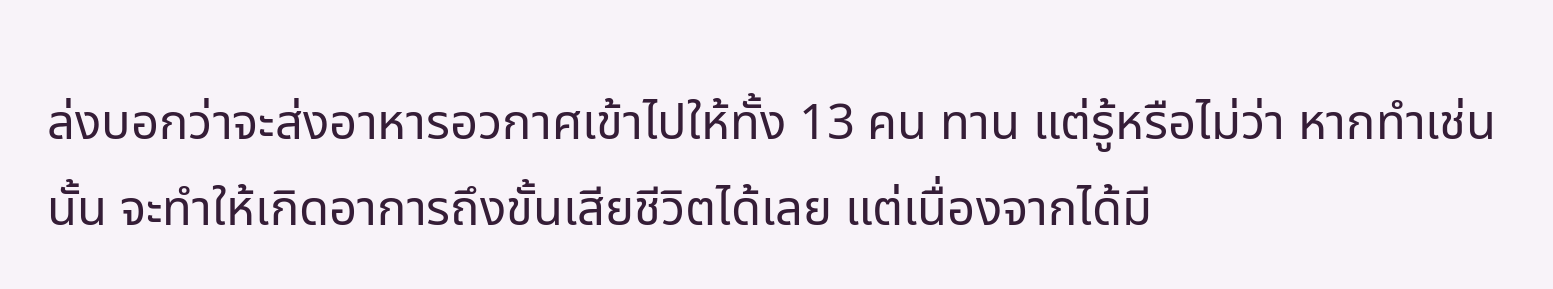ล่งบอกว่าจะส่งอาหารอวกาศเข้าไปให้ทั้ง 13 คน ทาน แต่รู้หรือไม่ว่า หากทำเช่นนั้น จะทำให้เกิดอาการถึงขั้นเสียชีวิตได้เลย แต่เนื่องจากได้มี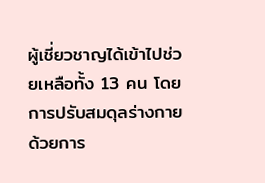ผู้เชี่ยวชาญได้เข้าไปช่วยเหลือทั้ง 13 คน โดยการปรับสมดุลร่างกาย ด้วยการ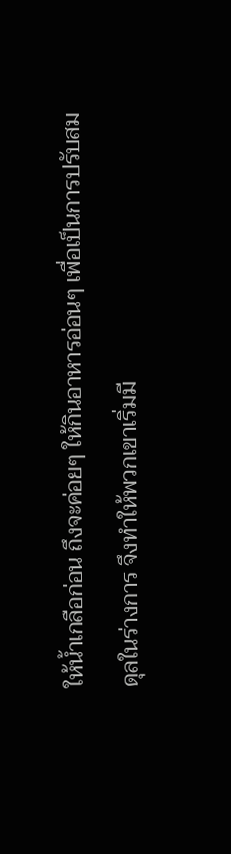ให้น้ำเกลือก่อน ถึงจะค่อยๆ ให้กินอาหารอ่อนๆ เพื่อเป็นการปรับสมดุลในร่างการ จึงทำให้พวกเขาเริ่มมี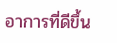อาการที่ดีขึ้น